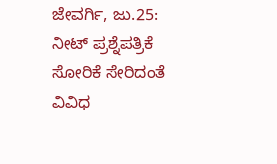ಜೇವರ್ಗಿ, ಜು.25: ನೀಟ್ ಪ್ರಶ್ನೆಪತ್ರಿಕೆ ಸೋರಿಕೆ ಸೇರಿದಂತೆ ವಿವಿಧ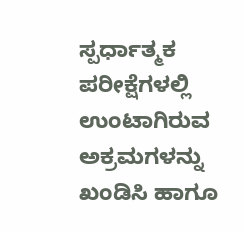ಸ್ಪರ್ಧಾತ್ಮಕ ಪರೀಕ್ಷೆಗಳಲ್ಲಿ ಉಂಟಾಗಿರುವ ಅಕ್ರಮಗಳನ್ನು ಖಂಡಿಸಿ ಹಾಗೂ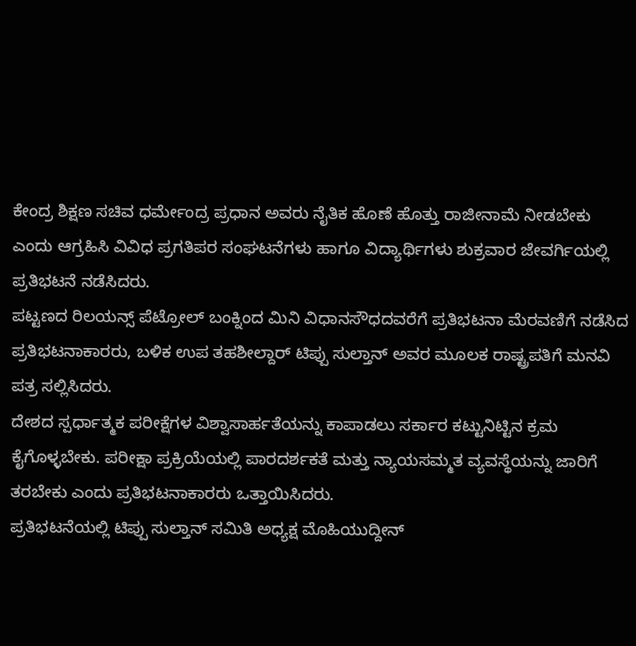ಕೇಂದ್ರ ಶಿಕ್ಷಣ ಸಚಿವ ಧರ್ಮೇಂದ್ರ ಪ್ರಧಾನ ಅವರು ನೈತಿಕ ಹೊಣೆ ಹೊತ್ತು ರಾಜೀನಾಮೆ ನೀಡಬೇಕು ಎಂದು ಆಗ್ರಹಿಸಿ ವಿವಿಧ ಪ್ರಗತಿಪರ ಸಂಘಟನೆಗಳು ಹಾಗೂ ವಿದ್ಯಾರ್ಥಿಗಳು ಶುಕ್ರವಾರ ಜೇವರ್ಗಿಯಲ್ಲಿ ಪ್ರತಿಭಟನೆ ನಡೆಸಿದರು.
ಪಟ್ಟಣದ ರಿಲಯನ್ಸ್ ಪೆಟ್ರೋಲ್ ಬಂಕ್ನಿಂದ ಮಿನಿ ವಿಧಾನಸೌಧದವರೆಗೆ ಪ್ರತಿಭಟನಾ ಮೆರವಣಿಗೆ ನಡೆಸಿದ ಪ್ರತಿಭಟನಾಕಾರರು, ಬಳಿಕ ಉಪ ತಹಶೀಲ್ದಾರ್ ಟಿಪ್ಪು ಸುಲ್ತಾನ್ ಅವರ ಮೂಲಕ ರಾಷ್ಟ್ರಪತಿಗೆ ಮನವಿ ಪತ್ರ ಸಲ್ಲಿಸಿದರು.
ದೇಶದ ಸ್ಪರ್ಧಾತ್ಮಕ ಪರೀಕ್ಷೆಗಳ ವಿಶ್ವಾಸಾರ್ಹತೆಯನ್ನು ಕಾಪಾಡಲು ಸರ್ಕಾರ ಕಟ್ಟುನಿಟ್ಟಿನ ಕ್ರಮ ಕೈಗೊಳ್ಳಬೇಕು. ಪರೀಕ್ಷಾ ಪ್ರಕ್ರಿಯೆಯಲ್ಲಿ ಪಾರದರ್ಶಕತೆ ಮತ್ತು ನ್ಯಾಯಸಮ್ಮತ ವ್ಯವಸ್ಥೆಯನ್ನು ಜಾರಿಗೆ ತರಬೇಕು ಎಂದು ಪ್ರತಿಭಟನಾಕಾರರು ಒತ್ತಾಯಿಸಿದರು.
ಪ್ರತಿಭಟನೆಯಲ್ಲಿ ಟಿಪ್ಪು ಸುಲ್ತಾನ್ ಸಮಿತಿ ಅಧ್ಯಕ್ಷ ಮೊಹಿಯುದ್ದೀನ್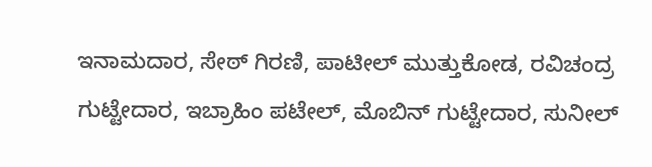ಇನಾಮದಾರ, ಸೇಠ್ ಗಿರಣಿ, ಪಾಟೀಲ್ ಮುತ್ತುಕೋಡ, ರವಿಚಂದ್ರ ಗುಟ್ಟೇದಾರ, ಇಬ್ರಾಹಿಂ ಪಟೇಲ್, ಮೊಬಿನ್ ಗುಟ್ಟೇದಾರ, ಸುನೀಲ್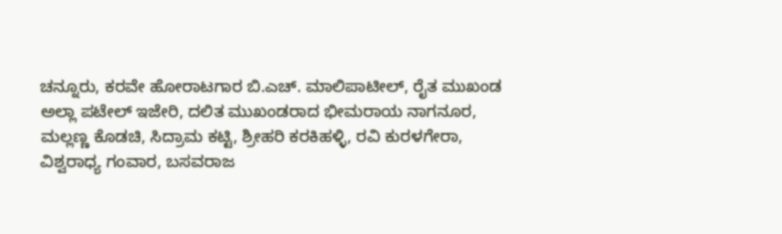ಚನ್ನೂರು, ಕರವೇ ಹೋರಾಟಗಾರ ಬಿ.ಎಚ್. ಮಾಲಿಪಾಟೀಲ್, ರೈತ ಮುಖಂಡ ಅಲ್ಲಾ ಪಟೇಲ್ ಇಜೇರಿ, ದಲಿತ ಮುಖಂಡರಾದ ಭೀಮರಾಯ ನಾಗನೂರ, ಮಲ್ಲಣ್ಣ ಕೊಡಚಿ, ಸಿದ್ರಾಮ ಕಟ್ಟಿ, ಶ್ರೀಹರಿ ಕರಕಿಹಳ್ಳಿ, ರವಿ ಕುರಳಗೇರಾ, ವಿಶ್ವರಾಧ್ಯ ಗಂವಾರ, ಬಸವರಾಜ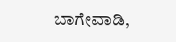ಬಾಗೇವಾಡಿ,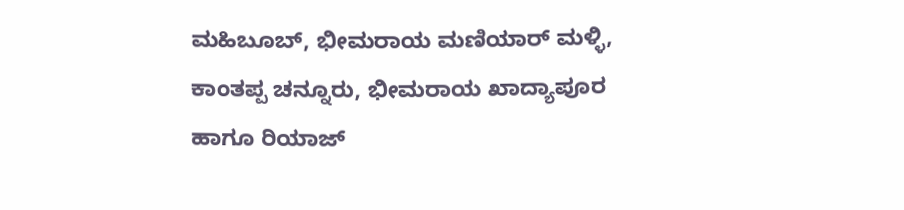ಮಹಿಬೂಬ್, ಭೀಮರಾಯ ಮಣಿಯಾರ್ ಮಳ್ಳಿ, ಕಾಂತಪ್ಪ ಚನ್ನೂರು, ಭೀಮರಾಯ ಖಾದ್ಯಾಪೂರ ಹಾಗೂ ರಿಯಾಜ್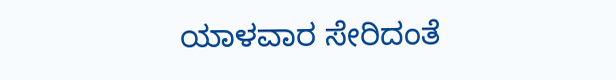ಯಾಳವಾರ ಸೇರಿದಂತೆ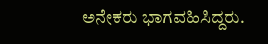ಅನೇಕರು ಭಾಗವಹಿಸಿದ್ದರು.